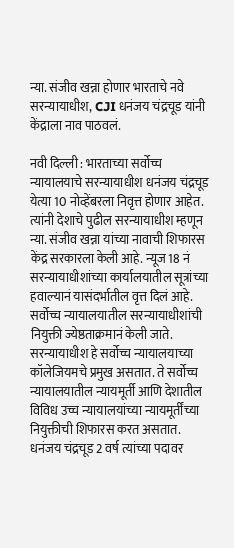न्या. संजीव खन्ना होणार भारताचे नवे सरन्यायाधीश, CJI धनंजय चंद्रचूड यांनी केंद्राला नाव पाठवलं.

नवी दिल्ली : भारताच्या सर्वोच्च न्यायालयाचे सरन्यायाधीश धनंजय चंद्रचूड येत्या 10 नोव्हेंबरला निवृत्त होणार आहेत. त्यांनी देशाचे पुढील सरन्यायाधीश म्हणून न्या. संजीव खन्ना यांच्या नावाची शिफारस केंद्र सरकारला केली आहे. न्यूज 18 नं सरन्यायाधीशांच्या कार्यालयातील सूत्रांच्या हवाल्यानं यासंदर्भातील वृत्त दिलं आहे. सर्वोच्च न्यायालयातील सरन्यायाधीशांची नियुक्ती ज्येष्ठताक्रमानं केली जाते. सरन्यायाधीश हे सर्वोच्च न्यायालयाच्या कॉलेजियमचे प्रमुख असतात. ते सर्वोच्च न्यायालयातील न्यायमूर्ती आणि देशातील विविध उच्च न्यायालयांच्या न्यायमूर्तींच्या नियुक्तीची शिफारस करत असतात. धनंजय चंद्रचूड 2 वर्ष त्यांच्या पदावर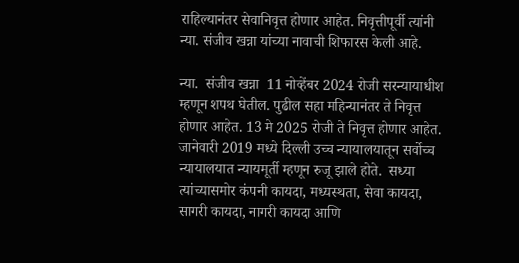राहिल्यानंतर सेवानिवृत्त होणार आहेत. निवृत्तीपूर्वी त्यांनी न्या. संजीव खन्ना यांच्या नावाची शिफारस केली आहे.

न्या.  संजीव खन्ना  11 नोव्हेंबर 2024 रोजी सरन्यायाधीश म्हणून शपथ घेतील. पुढील सहा महिन्यानंतर ते निवृत्त होणार आहेत. 13 मे 2025 रोजी ते निवृत्त होणार आहेत. जानेवारी 2019 मध्ये दिल्ली उच्च न्यायालयातून सर्वोच्च न्यायालयात न्यायमूर्ती म्हणून रुजू झाले होते.  सध्या त्यांच्यासमोर कंपनी कायदा, मध्यस्थता, सेवा कायदा, सागरी कायदा, नागरी कायदा आणि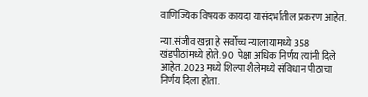वाणिज्यिक विषयक कायदा यासंदर्भातील प्रकरण आहेत.

न्या.संजीव खन्ना हे सर्वोच्च न्यालायामध्ये 358 खंडपीठांमध्ये होते. 90  पेक्षा अधिक निर्णय त्यांनी दिले आहेत. 2023 मध्ये शिल्पा शैलेमध्ये संविधान पीठाचा निर्णय दिला होता.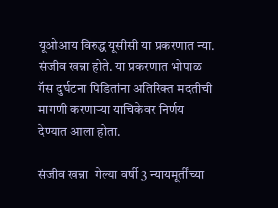यूओआय विरुद्ध यूसीसी या प्रकरणात न्या. संजीव खन्ना होते. या प्रकरणात भोपाळ गॅस दुर्घटना पिडितांना अतिरिक्त मदतीची मागणी करणाऱ्या याचिकेवर निर्णय देण्यात आला होता.

संजीव खन्ना  गेल्या वर्षी 3 न्यायमूर्तींच्या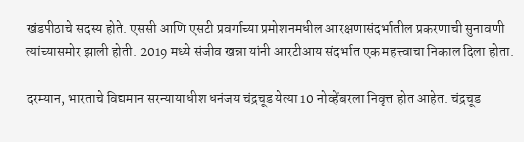खंडपीठाचे सदस्य होते. एससी आणि एसटी प्रवर्गाच्या प्रमोशनमधील आरक्षणासंदर्भातील प्रकरणाची सुनावणी त्यांच्यासमोर झाली होती. 2019 मध्ये संजीव खन्ना यांनी आरटीआय संदर्भात एक महत्त्वाचा निकाल दिला होता.

दरम्यान, भारताचे विद्यमान सरन्यायाधीश धनंजय चंद्रचूड येत्या 10 नोव्हेंबरला निवृत्त होत आहेत. चंद्रचूड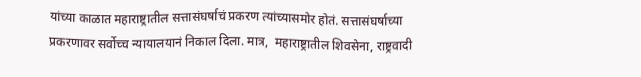यांच्या काळात महाराष्ट्रातील सत्तासंघर्षाचं प्रकरण त्यांच्यासमोर होतं. सत्तासंघर्षाच्या प्रकरणावर सर्वोच्च न्यायालयानं निकाल दिला. मात्र,  महाराष्ट्रातील शिवसेना, राष्ट्रवादी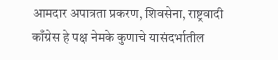आमदार अपात्रता प्रकरण, शिवसेना, राष्ट्रवादी काँग्रेस हे पक्ष नेमके कुणाचे यासंदर्भातील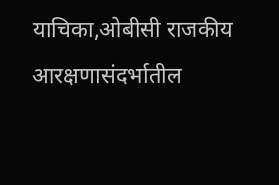याचिका,ओबीसी राजकीय आरक्षणासंदर्भातील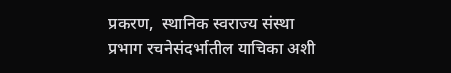प्रकरण,  स्थानिक स्वराज्य संस्था प्रभाग रचनेसंदर्भातील याचिका अशी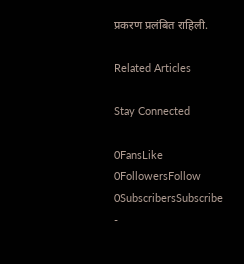प्रकरण प्रलंबित राहिली.

Related Articles

Stay Connected

0FansLike
0FollowersFollow
0SubscribersSubscribe
-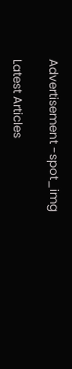Advertisement -spot_img

Latest Articles